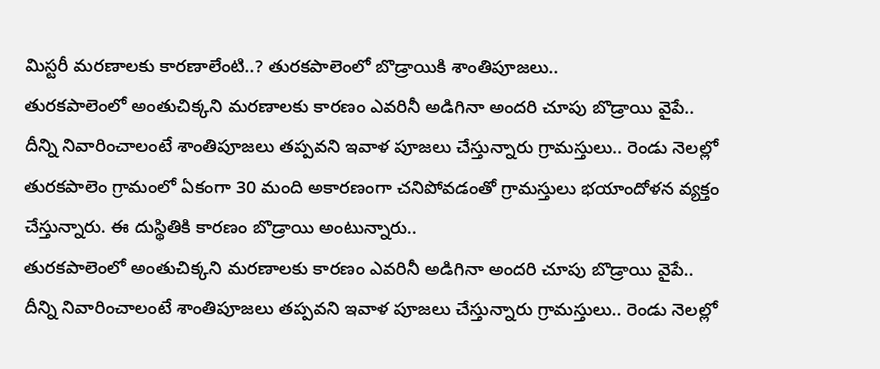మిస్టరీ మరణాలకు కారణాలేంటి..? తురకపాలెంలో బొడ్రాయికి శాంతిపూజలు..
తురకపాలెంలో అంతుచిక్కని మరణాలకు కారణం ఎవరినీ అడిగినా అందరి చూపు బొడ్రాయి వైపే.. దీన్ని నివారించాలంటే శాంతిపూజలు తప్పవని ఇవాళ పూజలు చేస్తున్నారు గ్రామస్తులు.. రెండు నెలల్లో తురకపాలెం గ్రామంలో ఏకంగా 30 మంది అకారణంగా చనిపోవడంతో గ్రామస్తులు భయాందోళన వ్యక్తం చేస్తున్నారు. ఈ దుస్థితికి కారణం బొడ్రాయి అంటున్నారు..
తురకపాలెంలో అంతుచిక్కని మరణాలకు కారణం ఎవరినీ అడిగినా అందరి చూపు బొడ్రాయి వైపే.. దీన్ని నివారించాలంటే శాంతిపూజలు తప్పవని ఇవాళ పూజలు చేస్తున్నారు గ్రామస్తులు.. రెండు నెలల్లో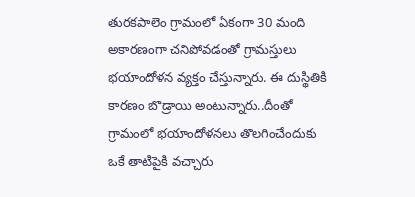తురకపాలెం గ్రామంలో ఏకంగా 30 మంది అకారణంగా చనిపోవడంతో గ్రామస్తులు భయాందోళన వ్యక్తం చేస్తున్నారు. ఈ దుస్థితికి కారణం బొడ్రాయి అంటున్నారు..దీంతో గ్రామంలో భయాందోళనలు తొలగించేందుకు ఒకే తాటిపైకి వచ్చారు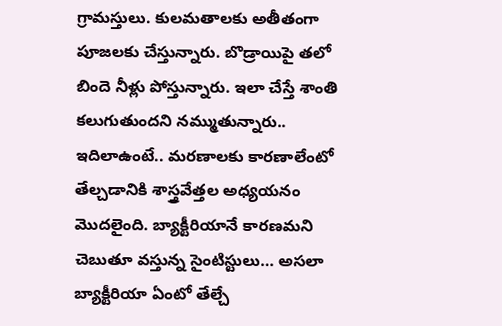గ్రామస్తులు. కులమతాలకు అతీతంగా పూజలకు చేస్తున్నారు. బొడ్రాయిపై తలో బిందె నీళ్లు పోస్తున్నారు. ఇలా చేస్తే శాంతి కలుగుతుందని నమ్ముతున్నారు..
ఇదిలాఉంటే.. మరణాలకు కారణాలేంటో తేల్చడానికి శాస్త్రవేత్తల అధ్యయనం మొదలైంది. బ్యాక్టీరియానే కారణమని చెబుతూ వస్తున్న సైంటిస్టులు… అసలా బ్యాక్టీరియా ఏంటో తేల్చే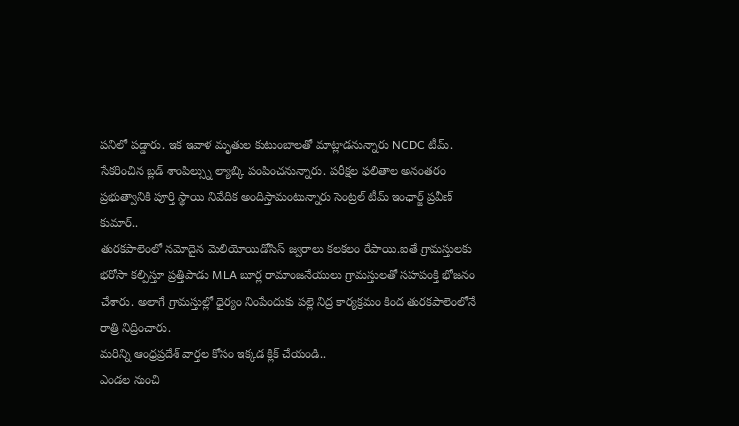పనిలో పడ్డారు. ఇక ఇవాళ మృతుల కుటుంబాలతో మాట్లాడనున్నారు NCDC టీమ్. సేకరించిన బ్లడ్ శాంపిల్స్ను ల్యాబ్కి పంపించనున్నారు. పరీక్షల ఫలితాల అనంతరం ప్రభుత్వానికి పూర్తి స్థాయి నివేదిక అందిస్తామంటున్నారు సెంట్రల్ టీమ్ ఇంఛార్జ్ ప్రవీణ్ కుమార్..
తురకపాలెంలో నమోదైన మెలియోయిడోసిస్ జ్వరాలు కలకలం రేపాయి.ఐతే గ్రామస్తులకు భరోసా కల్పిస్తూ ప్రత్తిపాడు MLA బూర్ల రామాంజనేయులు గ్రామస్తులతో సహపంక్తి భోజనం చేశారు. అలాగే గ్రామస్తుల్లో ధైర్యం నింపేందుకు పల్లె నిద్ర కార్యక్రమం కింద తురకపాలెంలోనే రాత్రి నిద్రించారు.
మరిన్ని ఆంధ్రప్రదేశ్ వార్తల కోసం ఇక్కడ క్లిక్ చేయండి..
ఎండల నుంచి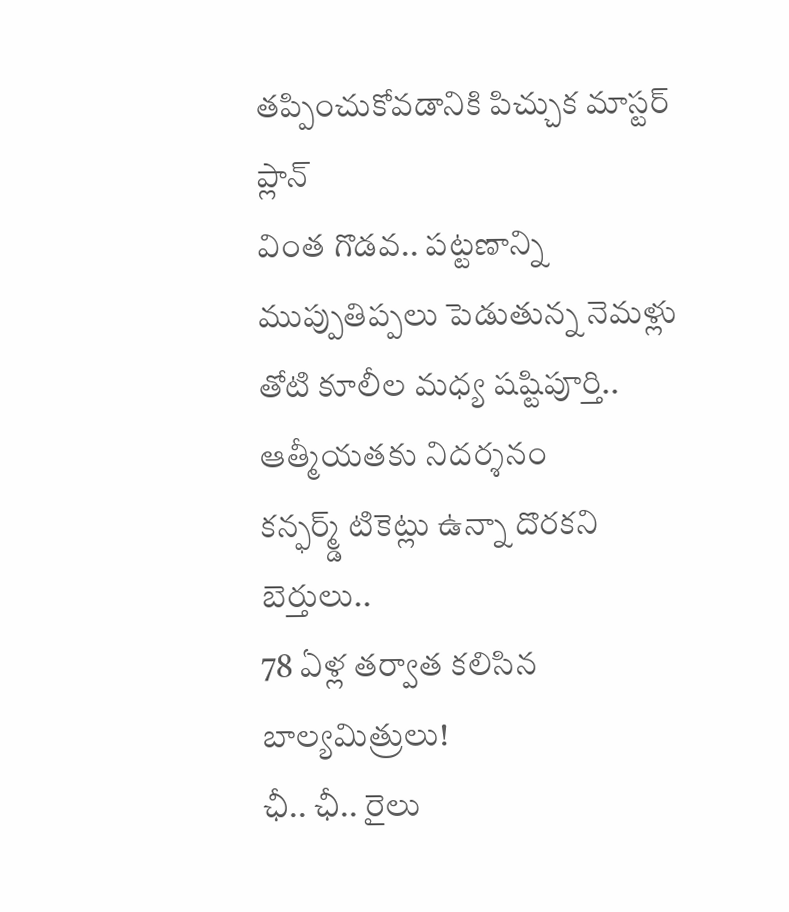తప్పించుకోవడానికి పిచ్చుక మాస్టర్ ప్లాన్
వింత గొడవ.. పట్టణాన్ని ముప్పుతిప్పలు పెడుతున్న నెమళ్లు
తోటి కూలీల మధ్య షష్టిపూర్తి.. ఆత్మీయతకు నిదర్శనం
కన్ఫర్మ్డ్ టికెట్లు ఉన్నా దొరకని బెర్తులు..
78 ఏళ్ల తర్వాత కలిసిన బాల్యమిత్రులు!
ఛీ.. ఛీ.. రైలు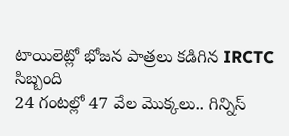టాయిలెట్లో భోజన పాత్రలు కడిగిన IRCTC సిబ్బంది
24 గంటల్లో 47 వేల మొక్కలు.. గిన్నిస్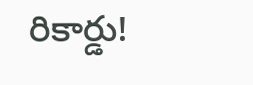రికార్డు!